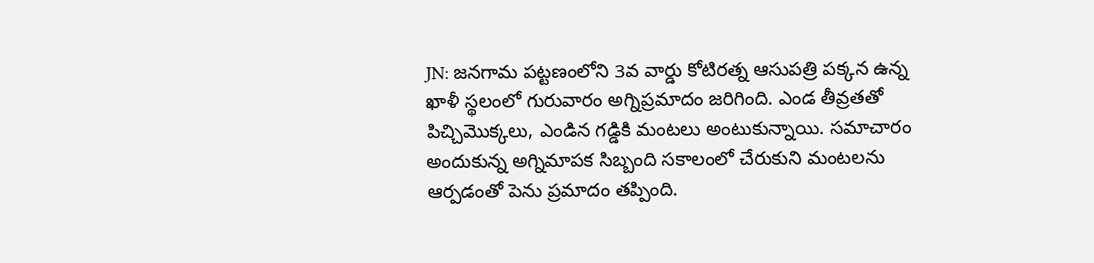JN: జనగామ పట్టణంలోని 3వ వార్డు కోటిరత్న ఆసుపత్రి పక్కన ఉన్న ఖాళీ స్థలంలో గురువారం అగ్నిప్రమాదం జరిగింది. ఎండ తీవ్రతతో పిచ్చిమొక్కలు, ఎండిన గడ్డికి మంటలు అంటుకున్నాయి. సమాచారం అందుకున్న అగ్నిమాపక సిబ్బంది సకాలంలో చేరుకుని మంటలను ఆర్పడంతో పెను ప్రమాదం తప్పింది.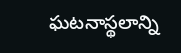ఘటనాస్థలాన్ని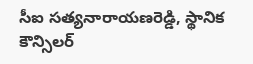సీఐ సత్యనారాయణరెడ్డి, స్థానిక కౌన్సిలర్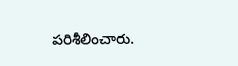పరిశీలించారు.